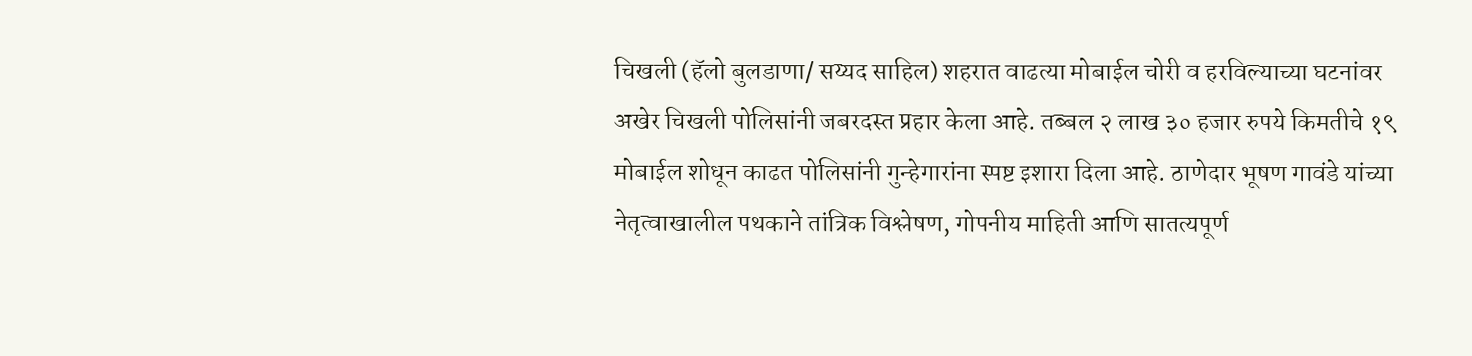चिखली (हॅलो बुलडाणा/ सय्यद साहिल) शहरात वाढत्या मोबाईल चोरी व हरविल्याच्या घटनांवर अखेर चिखली पोलिसांनी जबरदस्त प्रहार केला आहे. तब्बल २ लाख ३० हजार रुपये किमतीचे १९ मोबाईल शोधून काढत पोलिसांनी गुन्हेगारांना स्पष्ट इशारा दिला आहे. ठाणेदार भूषण गावंडे यांच्या नेतृत्वाखालील पथकाने तांत्रिक विश्लेषण, गोपनीय माहिती आणि सातत्यपूर्ण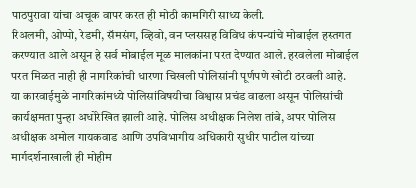पाठपुरावा यांचा अचूक वापर करत ही मोठी कामगिरी साध्य केली.
रिअलमी, ओप्पो, रेडमी, सॅमसंग, व्हिवो, वन प्लससह विविध कंपन्यांचे मोबाईल हस्तगत करण्यात आले असून हे सर्व मोबाईल मूळ मालकांना परत देण्यात आले. हरवलेला मोबाईल परत मिळत नाही ही नागरिकांची धारणा चिखली पोलिसांनी पूर्णपणे खोटी ठरवली आहे.
या कारवाईमुळे नागरिकांमध्ये पोलिसांविषयीचा विश्वास प्रचंड वाढला असून पोलिसांची कार्यक्षमता पुन्हा अधोरेखित झाली आहे. पोलिस अधीक्षक निलेश तांबे, अपर पोलिस अधीक्षक अमोल गायकवाड आणि उपविभागीय अधिकारी सुधीर पाटील यांच्या मार्गदर्शनाखाली ही मोहीम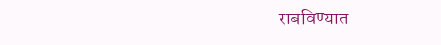राबविण्यात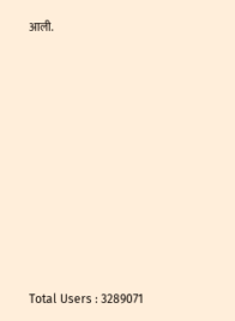आली.










Total Users : 3289071